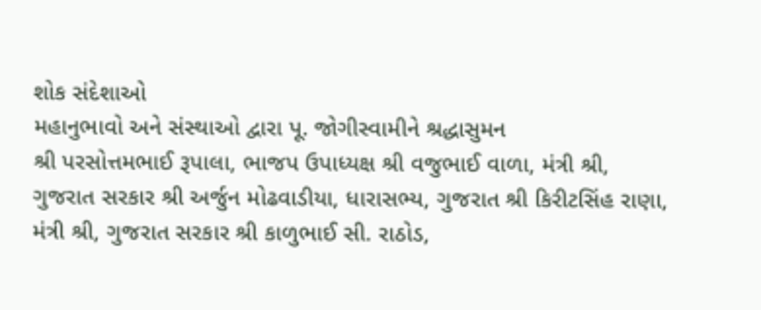શોક સંદેશાઓ
મહાનુભાવો અને સંસ્થાઓ દ્વારા પૂ. જોગીસ્વામીને શ્રદ્ધાસુમન
શ્રી પરસોત્તમભાઈ રૂપાલા, ભાજપ ઉપાધ્યક્ષ શ્રી વજુભાઈ વાળા, મંત્રી શ્રી, ગુજરાત સરકાર શ્રી અર્જુન મોઢવાડીયા, ધારાસભ્ય, ગુજરાત શ્રી કિરીટસિંહ રાણા, મંત્રી શ્રી, ગુજરાત સરકાર શ્રી કાળુભાઈ સી. રાઠોડ,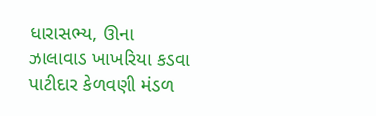ધારાસભ્ય, ઊના ઝાલાવાડ ખાખરિયા કડવા પાટીદાર કેળવણી મંડળ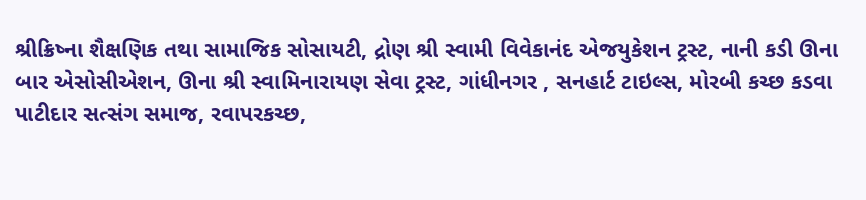શ્રીક્રિષ્ના શૈક્ષણિક તથા સામાજિક સોસાયટી, દ્રોણ શ્રી સ્વામી વિવેકાનંદ એજયુકેશન ટ્રસ્ટ, નાની કડી ઊના બાર એસોસીએશન, ઊના શ્રી સ્વામિનારાયણ સેવા ટ્રસ્ટ, ગાંધીનગર , સનહાર્ટ ટાઇલ્સ, મોરબી કચ્છ કડવા પાટીદાર સત્સંગ સમાજ, રવાપરકચ્છ,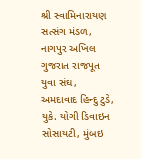શ્રી સ્વામિનારાયણ સત્સંગ મંડળ, નાગપુર અખિલ ગુજરાત રાજપૂત યુવા સંઘ, અમદાવાદ હિન્દુ ટુડે, યુકે. યોગી ડિવાઇન સોસાયટી, મુંબઇ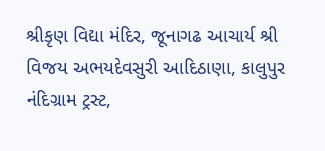શ્રીકૃણ વિદ્યા મંદિર, જૂનાગઢ આચાર્ય શ્રી વિજય અભયદેવસુરી આદિઠાણા, કાલુપુર નંદિગ્રામ ટ્રસ્ટ,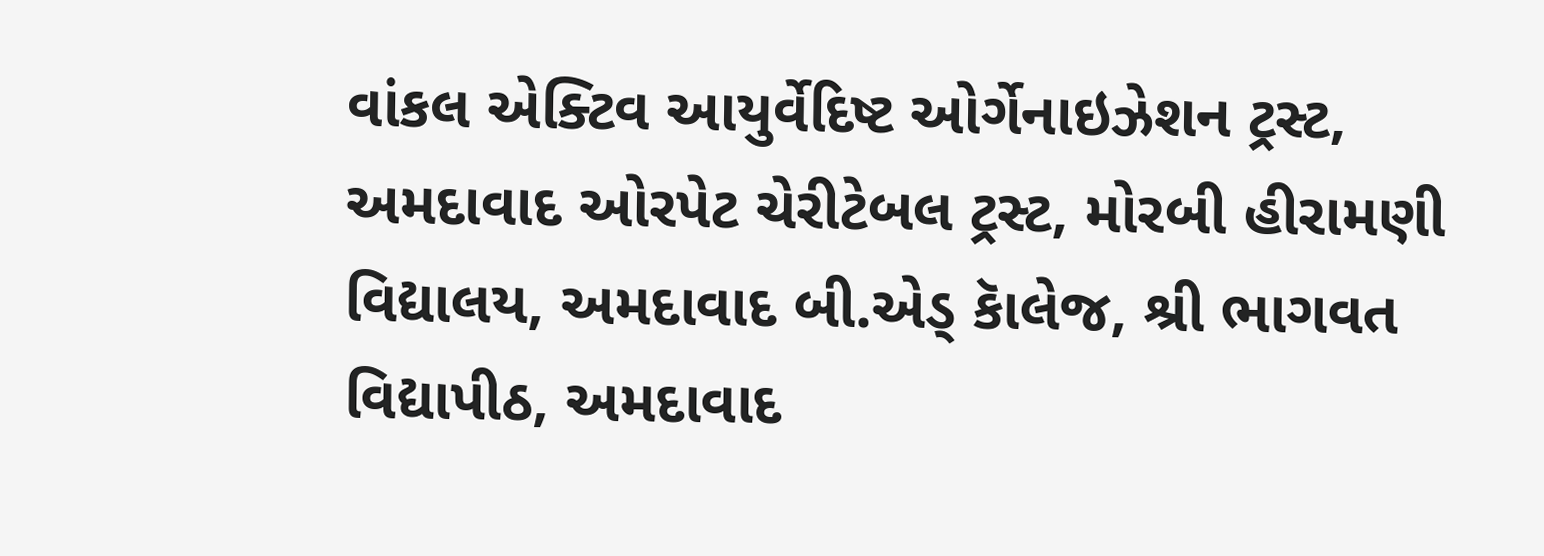વાંકલ એક્ટિવ આયુર્વેદિષ્ટ ઓર્ગેનાઇઝેશન ટ્રસ્ટ, અમદાવાદ ઓરપેટ ચેરીટેબલ ટ્રસ્ટ, મોરબી હીરામણી વિદ્યાલય, અમદાવાદ બી.એડ્ કાૅલેજ, શ્રી ભાગવત વિદ્યાપીઠ, અમદાવાદ